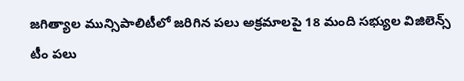జగిత్యాల మున్సిపాలిటీలో జరిగిన పలు అక్రమాలపై 18 మంది సభ్యుల విజిలెన్స్ టీం పలు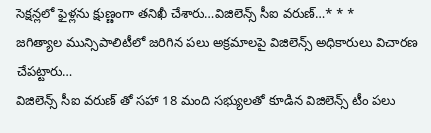సెక్షన్లలో ఫైళ్లను క్షుణ్ణంగా తనిఖీ చేశారు…విజిలెన్స్ సీఐ వరుణ్…* * *
జగిత్యాల మున్సిపాలిటీలో జరిగిన పలు అక్రమాలపై విజిలెన్స్ అధికారులు విచారణ చేపట్టారు…
విజిలెన్స్ సీఐ వరుణ్ తో సహా 18 మంది సభ్యులతో కూడిన విజిలెన్స్ టీం పలు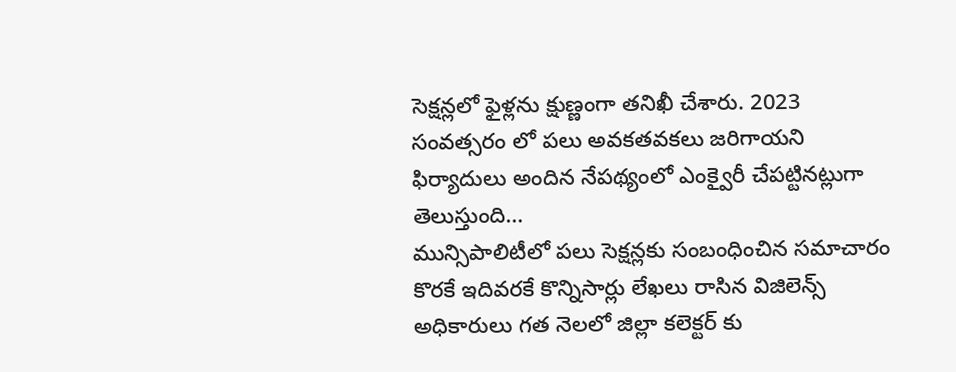సెక్షన్లలో ఫైళ్లను క్షుణ్ణంగా తనిఖీ చేశారు. 2023 సంవత్సరం లో పలు అవకతవకలు జరిగాయని ఫిర్యాదులు అందిన నేపథ్యంలో ఎంక్వైరీ చేపట్టినట్లుగా తెలుస్తుంది…
మున్సిపాలిటీలో పలు సెక్షన్లకు సంబంధించిన సమాచారం కొరకే ఇదివరకే కొన్నిసార్లు లేఖలు రాసిన విజిలెన్స్ అధికారులు గత నెలలో జిల్లా కలెక్టర్ కు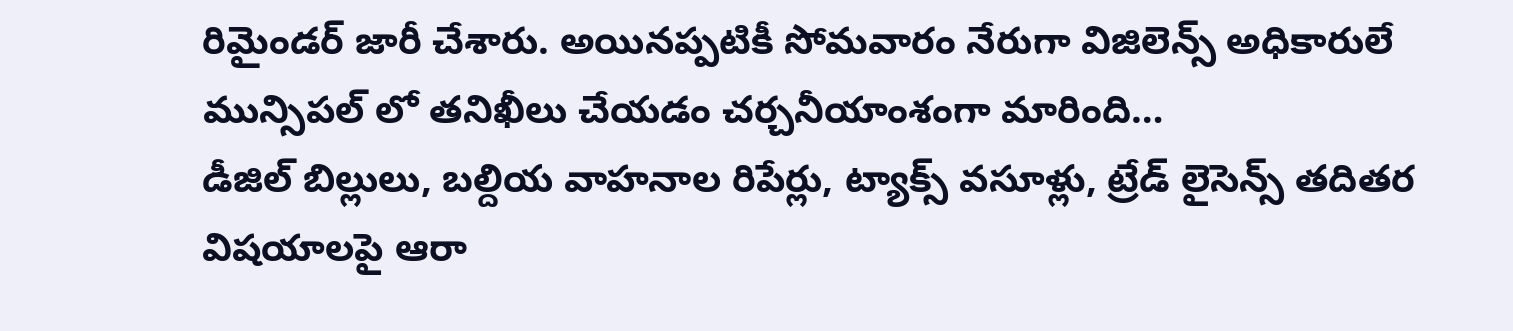రిమైండర్ జారీ చేశారు. అయినప్పటికీ సోమవారం నేరుగా విజిలెన్స్ అధికారులే మున్సిపల్ లో తనిఖీలు చేయడం చర్చనీయాంశంగా మారింది…
డీజిల్ బిల్లులు, బల్దియ వాహనాల రిపేర్లు, ట్యాక్స్ వసూళ్లు, ట్రేడ్ లైసెన్స్ తదితర విషయాలపై ఆరా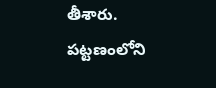తీశారు. పట్టణంలోని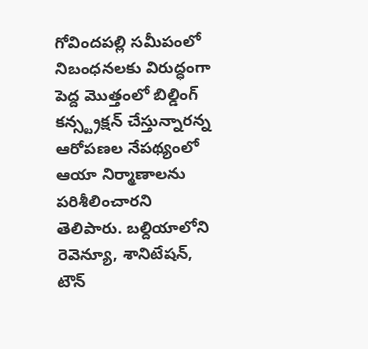గోవిందపల్లి సమీపంలో నిబంధనలకు విరుద్ధంగా పెద్ద మొత్తంలో బిల్డింగ్ కన్స్ట్రక్షన్ చేస్తున్నారన్న ఆరోపణల నేపథ్యంలో ఆయా నిర్మాణాలను పరిశీలించారని తెలిపారు. బల్దియాలోని రెవెన్యూ, శానిటేషన్, టౌన్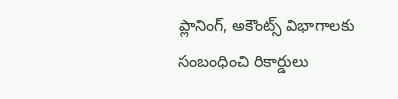ప్లానింగ్, అకౌంట్స్ విభాగాలకు సంబంధించి రికార్డులు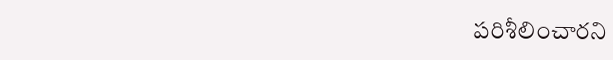పరిశీలించారని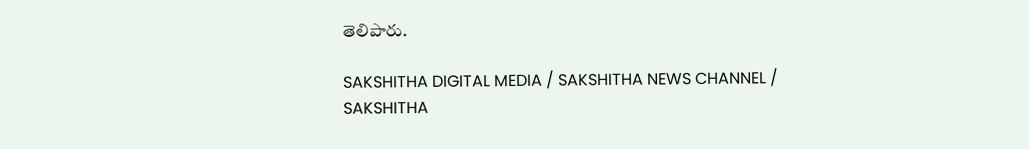తెలిపారు.

SAKSHITHA DIGITAL MEDIA / SAKSHITHA NEWS CHANNEL / SAKSHITHA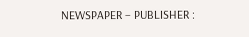NEWSPAPER – PUBLISHER :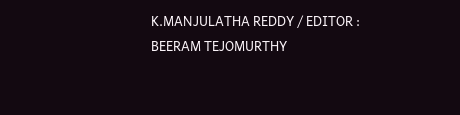K.MANJULATHA REDDY / EDITOR : BEERAM TEJOMURTHY